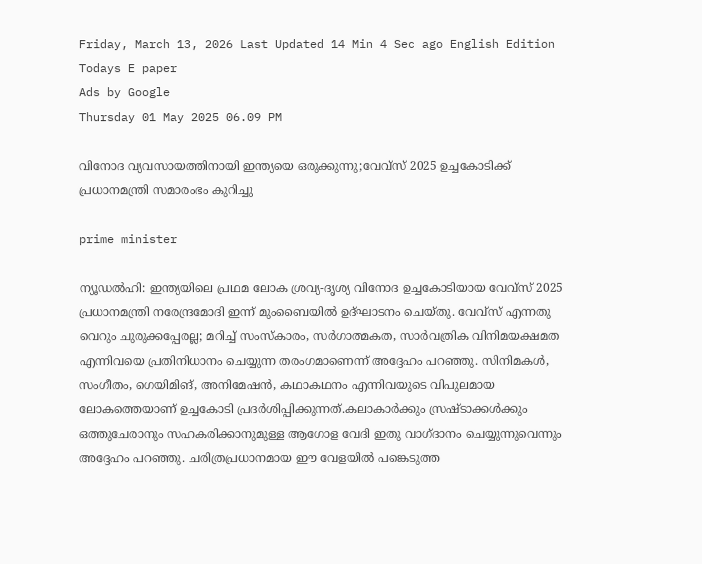Friday, March 13, 2026 Last Updated 14 Min 4 Sec ago English Edition
Todays E paper
Ads by Google
Thursday 01 May 2025 06.09 PM

വിനോദ വ്യവസായത്തിനായി ഇന്ത്യയെ ഒരുക്കുന്നു;വേവ്സ് 2025 ഉച്ചകോടിക്ക് പ്രധാനമന്ത്രി സമാരംഭം കുറിച്ചു

prime minister

ന്യൂഡല്‍ഹി: ഇന്ത്യയിലെ പ്രഥമ ലോക ശ്രവ്യ-ദൃശ്യ വിനോദ ഉച്ചകോടിയായ വേവ്‌സ് 2025 പ്രധാനമന്ത്രി നരേന്ദ്രമോദി ഇന്ന് മുംബൈയില്‍ ഉദ്ഘാടനം ചെയ്തു. വേവ്‌സ് എന്നതു വെറും ചുരുക്കപ്പേരല്ല; മറിച്ച് സംസ്‌കാരം, സര്‍ഗാത്മകത, സാര്‍വത്രിക വിനിമയക്ഷമത എന്നിവയെ പ്രതിനിധാനം ചെയ്യുന്ന തരംഗമാണെന്ന് അദ്ദേഹം പറഞ്ഞു. സിനിമകള്‍, സംഗീതം, ഗെയിമിങ്, അനിമേഷന്‍, കഥാകഥനം എന്നിവയുടെ വിപുലമായ ലോകത്തെയാണ് ഉച്ചകോടി പ്രദര്‍ശിപ്പിക്കുന്നത്.കലാകാര്‍ക്കും സ്രഷ്ടാക്കള്‍ക്കും ഒത്തുചേരാനും സഹകരിക്കാനുമുള്ള ആഗോള വേദി ഇതു വാഗ്ദാനം ചെയ്യുന്നുവെന്നും അദ്ദേഹം പറഞ്ഞു. ചരിത്രപ്രധാനമായ ഈ വേളയില്‍ പങ്കെടുത്ത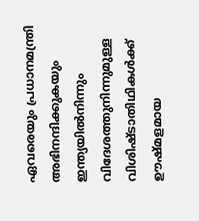ഏവരെയും പ്രധാനമന്ത്രി അഭിനന്ദിക്കുകയും ഇന്ത്യയില്‍നിന്നും വിദേശത്തുനിന്നുമുള്ള വിശിഷ്ടാതിഥികള്‍ക്ക് ഊഷ്മളമായ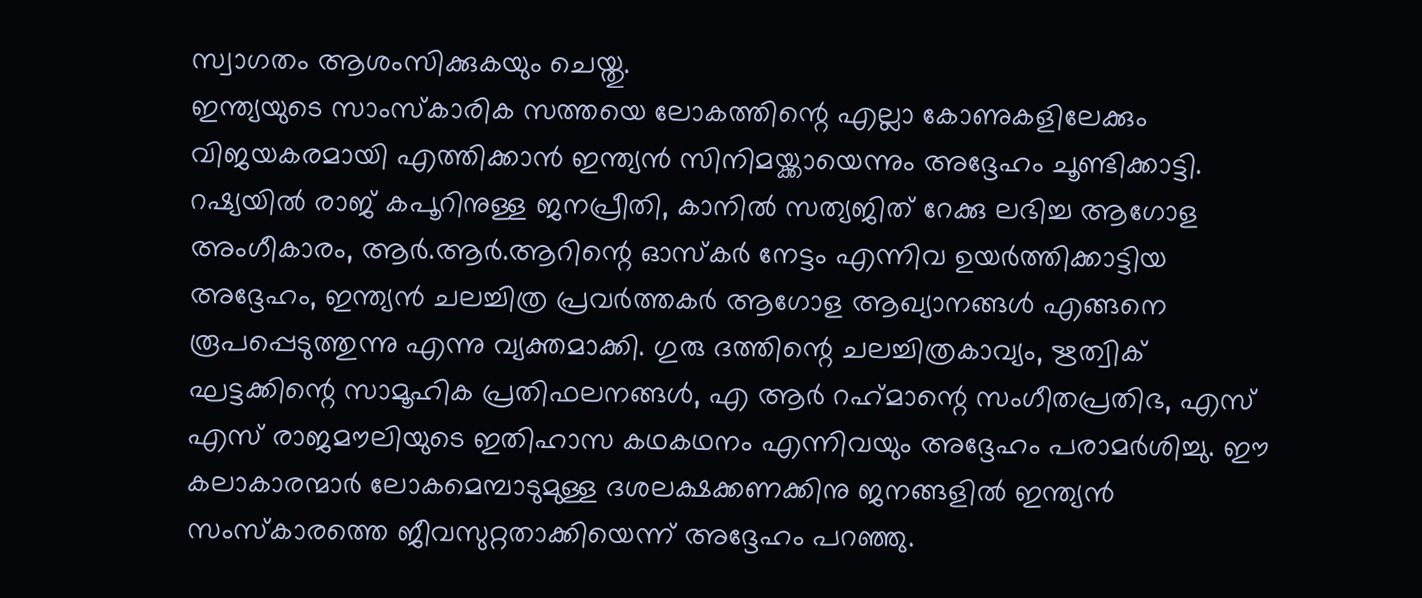സ്വാഗതം ആശംസിക്കുകയും ചെയ്തു.
ഇന്ത്യയുടെ സാംസ്‌കാരിക സത്തയെ ലോകത്തിന്റെ എല്ലാ കോണുകളിലേക്കും വിജയകരമായി എത്തിക്കാന്‍ ഇന്ത്യന്‍ സിനിമയ്ക്കായെന്നും അദ്ദേഹം ചൂണ്ടിക്കാട്ടി. റഷ്യയില്‍ രാജ് കപൂറിനുള്ള ജനപ്രീതി, കാനില്‍ സത്യജിത് റേക്കു ലഭിച്ച ആഗോള അംഗീകാരം, ആര്‍.ആര്‍.ആറിന്റെ ഓസ്‌കര്‍ നേട്ടം എന്നിവ ഉയര്‍ത്തിക്കാട്ടിയ അദ്ദേഹം, ഇന്ത്യന്‍ ചലച്ചിത്ര പ്രവര്‍ത്തകര്‍ ആഗോള ആഖ്യാനങ്ങള്‍ എങ്ങനെ രൂപപ്പെടുത്തുന്നു എന്നു വ്യക്തമാക്കി. ഗുരു ദത്തിന്റെ ചലച്ചിത്രകാവ്യം, ഋത്വിക് ഘട്ടക്കിന്റെ സാമൂഹിക പ്രതിഫലനങ്ങള്‍, എ ആര്‍ റഹ്‌മാന്റെ സംഗീതപ്രതിഭ, എസ് എസ് രാജമൗലിയുടെ ഇതിഹാസ കഥകഥനം എന്നിവയും അദ്ദേഹം പരാമര്‍ശിച്ചു. ഈ കലാകാരന്മാര്‍ ലോകമെമ്പാടുമുള്ള ദശലക്ഷക്കണക്കിനു ജനങ്ങളില്‍ ഇന്ത്യന്‍ സംസ്‌കാരത്തെ ജീവസുറ്റതാക്കിയെന്ന് അദ്ദേഹം പറഞ്ഞു.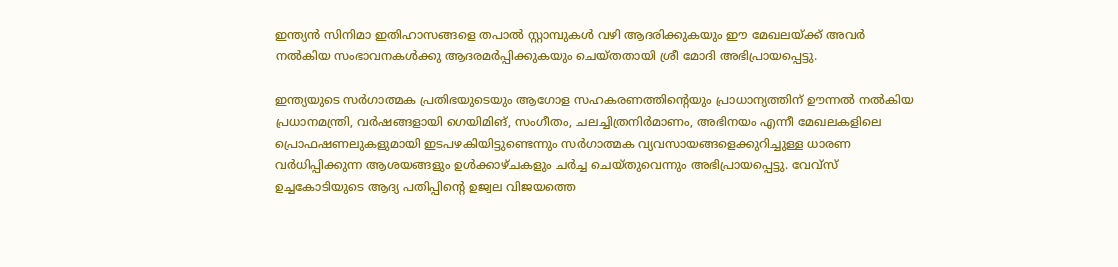ഇന്ത്യന്‍ സിനിമാ ഇതിഹാസങ്ങളെ തപാല്‍ സ്റ്റാമ്പുകള്‍ വഴി ആദരിക്കുകയും ഈ മേഖലയ്ക്ക് അവര്‍ നല്‍കിയ സംഭാവനകള്‍ക്കു ആദരമര്‍പ്പിക്കുകയും ചെയ്തതായി ശ്രീ മോദി അഭിപ്രായപ്പെട്ടു.

ഇന്ത്യയുടെ സര്‍ഗാത്മക പ്രതിഭയുടെയും ആഗോള സഹകരണത്തിന്റെയും പ്രാധാന്യത്തിന് ഊന്നല്‍ നല്‍കിയ പ്രധാനമന്ത്രി, വര്‍ഷങ്ങളായി ഗെയിമിങ്, സംഗീതം, ചലച്ചിത്രനിര്‍മാണം, അഭിനയം എന്നീ മേഖലകളിലെ പ്രൊഫഷണലുകളുമായി ഇടപഴകിയിട്ടുണ്ടെന്നും സര്‍ഗാത്മക വ്യവസായങ്ങളെക്കുറിച്ചുള്ള ധാരണ വര്‍ധിപ്പിക്കുന്ന ആശയങ്ങളും ഉള്‍ക്കാഴ്ചകളും ചര്‍ച്ച ചെയ്തുവെന്നും അഭിപ്രായപ്പെട്ടു. വേവ്‌സ് ഉച്ചകോടിയുടെ ആദ്യ പതിപ്പിന്റെ ഉജ്വല വിജയത്തെ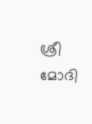ശ്രീ മോദി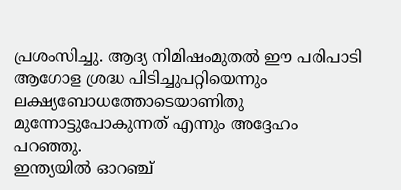പ്രശംസിച്ചു. ആദ്യ നിമിഷംമുതല്‍ ഈ പരിപാടി ആഗോള ശ്രദ്ധ പിടിച്ചുപറ്റിയെന്നും ലക്ഷ്യബോധത്തോടെയാണിതു മുന്നോട്ടുപോകുന്നത് എന്നും അദ്ദേഹം പറഞ്ഞു.
ഇന്ത്യയില്‍ ഓറഞ്ച്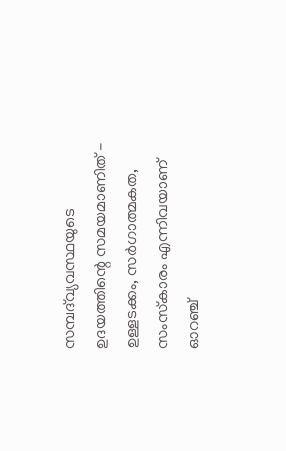സമ്പദ്‌വ്യവസ്ഥയുടെ ഉദയത്തിന്റെ സമയമാണിത് - ഉള്ളടക്കം, സര്‍ഗാത്മകത, സംസ്‌കാരം എന്നിവയാണ് ഓറഞ്ച്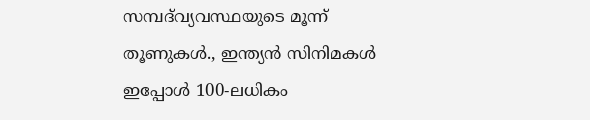സമ്പദ്‌വ്യവസ്ഥയുടെ മൂന്ന് തൂണുകള്‍., ഇന്ത്യന്‍ സിനിമകള്‍ ഇപ്പോള്‍ 100-ലധികം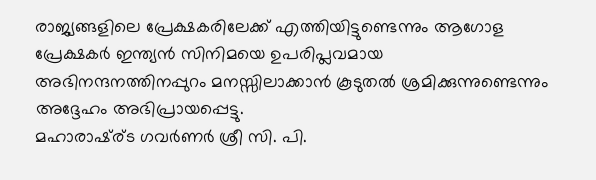രാജ്യങ്ങളിലെ പ്രേക്ഷകരിലേക്ക് എത്തിയിട്ടുണ്ടെന്നും ആഗോള പ്രേക്ഷകര്‍ ഇന്ത്യന്‍ സിനിമയെ ഉപരിപ്ലവമായ അഭിനന്ദനത്തിനപ്പുറം മനസ്സിലാക്കാന്‍ കൂടുതല്‍ ശ്രമിക്കുന്നുണ്ടെന്നും അദ്ദേഹം അഭിപ്രായപ്പെട്ടു.
മഹാരാഷ്ര്ട ഗവര്‍ണര്‍ ശ്രീ സി. പി.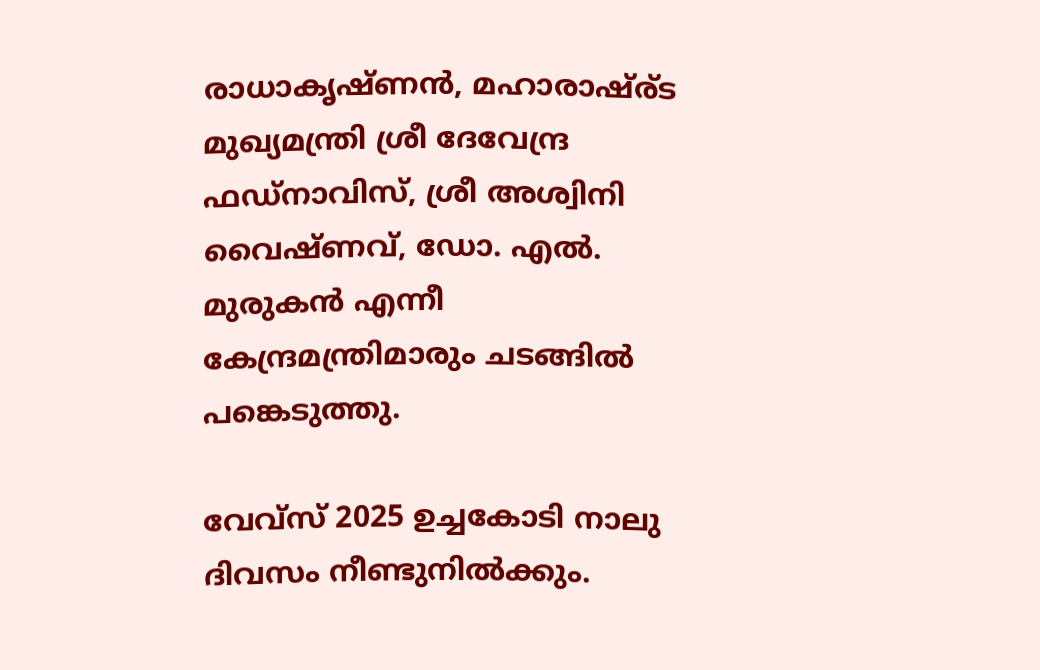രാധാകൃഷ്ണന്‍, മഹാരാഷ്ര്ട മുഖ്യമന്ത്രി ശ്രീ ദേവേന്ദ്ര ഫഡ്‌നാവിസ്, ശ്രീ അശ്വിനി വൈഷ്ണവ്, ഡോ. എല്‍. മുരുകന്‍ എന്നീ കേന്ദ്രമന്ത്രിമാരും ചടങ്ങില്‍ പങ്കെടുത്തു.

വേവ്‌സ് 2025 ഉച്ചകോടി നാലു ദിവസം നീണ്ടുനില്‍ക്കും.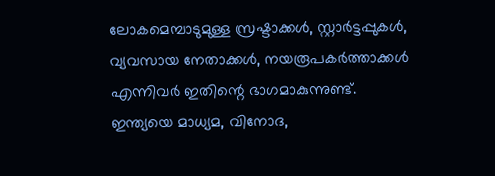ലോകമെമ്പാടുമുള്ള സ്രഷ്ടാക്കള്‍, സ്റ്റാര്‍ട്ടപ്പുകള്‍, വ്യവസായ നേതാക്കള്‍, നയരൂപകര്‍ത്താക്കള്‍ എന്നിവര്‍ ഇതിന്റെ ഭാഗമാകുന്നുണ്ട്. ഇന്ത്യയെ മാധ്യമ, വിനോദ,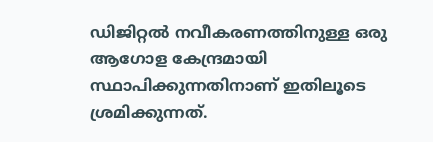ഡിജിറ്റല്‍ നവീകരണത്തിനുള്ള ഒരു ആഗോള കേന്ദ്രമായി സ്ഥാപിക്കുന്നതിനാണ് ഇതിലൂടെ ശ്രമിക്കുന്നത്.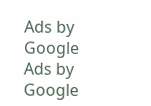Ads by Google
Ads by Google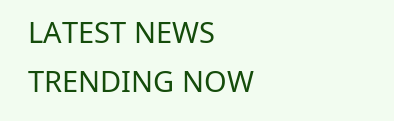LATEST NEWS
TRENDING NOW